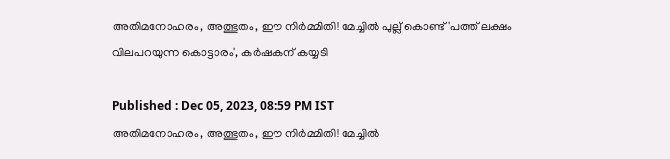അതിമനോഹരം, അത്ഭുതം, ഈ നിർമ്മിതി! മേച്ചിൽ പുല്ല് കൊണ്ട് 'പത്ത് ലക്ഷം വിലപറയുന്ന കൊട്ടാരം', കർഷകന് കയ്യടി

Published : Dec 05, 2023, 08:59 PM IST
അതിമനോഹരം, അത്ഭുതം, ഈ നിർമ്മിതി! മേച്ചിൽ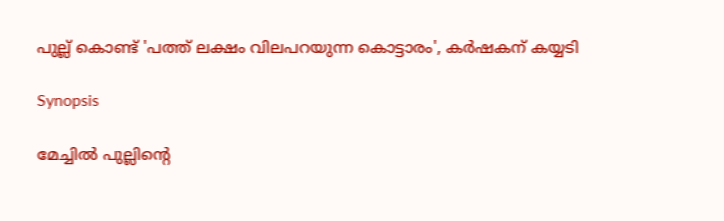പുല്ല് കൊണ്ട് 'പത്ത് ലക്ഷം വിലപറയുന്ന കൊട്ടാരം', കർഷകന് കയ്യടി

Synopsis

മേച്ചിൽ പുല്ലിന്‍റെ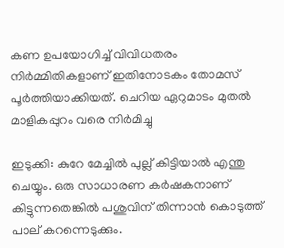കണ ഉപയോഗിച്ച് വിവിധതരം നിർമ്മിതികളാണ് ഇതിനോടകം തോമസ് പൂർത്തിയാക്കിയത്. ചെറിയ ഏറുമാടം മുതൽ മാളികപ്പുറം വരെ നിർമിച്ചു

ഇടുക്കി: കുറേ മേച്ചിൽ പുല്ല് കിട്ടിയാൽ എന്തു ചെയ്യും. ഒരു സാധാരണ കർഷകനാണ് കിട്ടുന്നതെങ്കിൽ പശുവിന് തിന്നാൻ കൊടുത്ത് പാല് കറന്നെടുക്കും.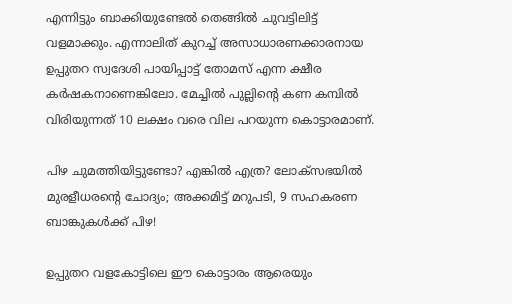എന്നിട്ടും ബാക്കിയുണ്ടേൽ തെങ്ങിൽ ചുവട്ടിലിട്ട് വളമാക്കും. എന്നാലിത് കുറച്ച് അസാധാരണക്കാരനായ ഉപ്പുതറ സ്വദേശി പായിപ്പാട്ട് തോമസ് എന്ന ക്ഷീര കർഷകനാണെങ്കിലോ. മേച്ചിൽ പുല്ലിന്റെ കണ കമ്പിൽ വിരിയുന്നത് 10 ലക്ഷം വരെ വില പറയുന്ന കൊട്ടാരമാണ്.

പിഴ ചുമത്തിയിട്ടുണ്ടോ? എങ്കിൽ എത്ര? ലോക്സഭയിൽ മുരളീധരൻ്റെ ചോദ്യം; അക്കമിട്ട് മറുപടി, 9 സഹകരണ ബാങ്കുകൾക്ക് പിഴ!

ഉപ്പുതറ വളകോട്ടിലെ ഈ കൊട്ടാരം ആരെയും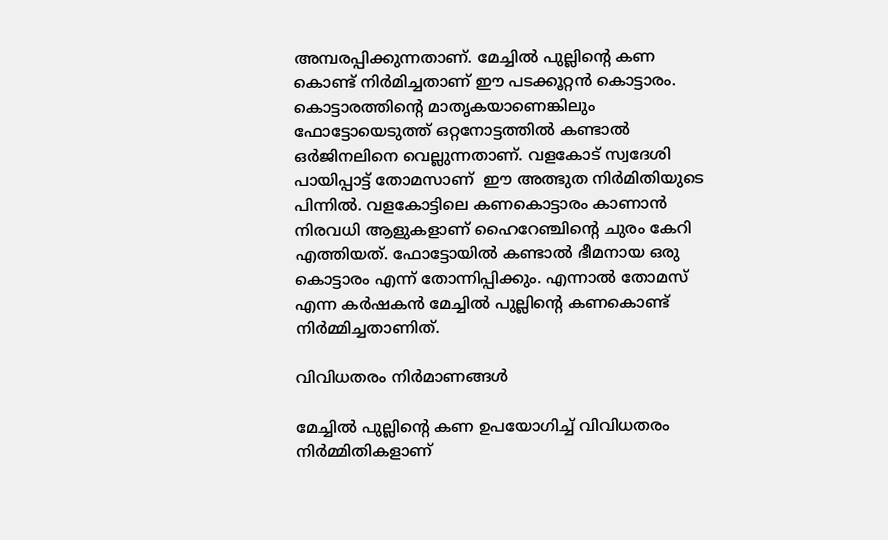അമ്പരപ്പിക്കുന്നതാണ്. മേച്ചിൽ പുല്ലിന്‍റെ കണ കൊണ്ട് നിർമിച്ചതാണ് ഈ പടക്കൂറ്റൻ കൊട്ടാരം. കൊട്ടാരത്തിന്‍റെ മാതൃകയാണെങ്കിലും ഫോട്ടോയെടുത്ത് ഒറ്റനോട്ടത്തിൽ കണ്ടാൽ ഒർജിനലിനെ വെല്ലുന്നതാണ്. വളകോട് സ്വദേശി പായിപ്പാട്ട് തോമസാണ്  ഈ അത്ഭുത നിർമിതിയുടെ പിന്നിൽ. വളകോട്ടിലെ കണകൊട്ടാരം കാണാൻ നിരവധി ആളുകളാണ് ഹൈറേഞ്ചിന്റെ ചുരം കേറി എത്തിയത്. ഫോട്ടോയിൽ കണ്ടാൽ ഭീമനായ ഒരു കൊട്ടാരം എന്ന് തോന്നിപ്പിക്കും. എന്നാൽ തോമസ് എന്ന കർഷകൻ മേച്ചിൽ പുല്ലിന്റെ കണകൊണ്ട് നിർമ്മിച്ചതാണിത്.

വിവിധതരം നിർമാണങ്ങൾ

മേച്ചിൽ പുല്ലിന്‍റെ കണ ഉപയോഗിച്ച് വിവിധതരം നിർമ്മിതികളാണ്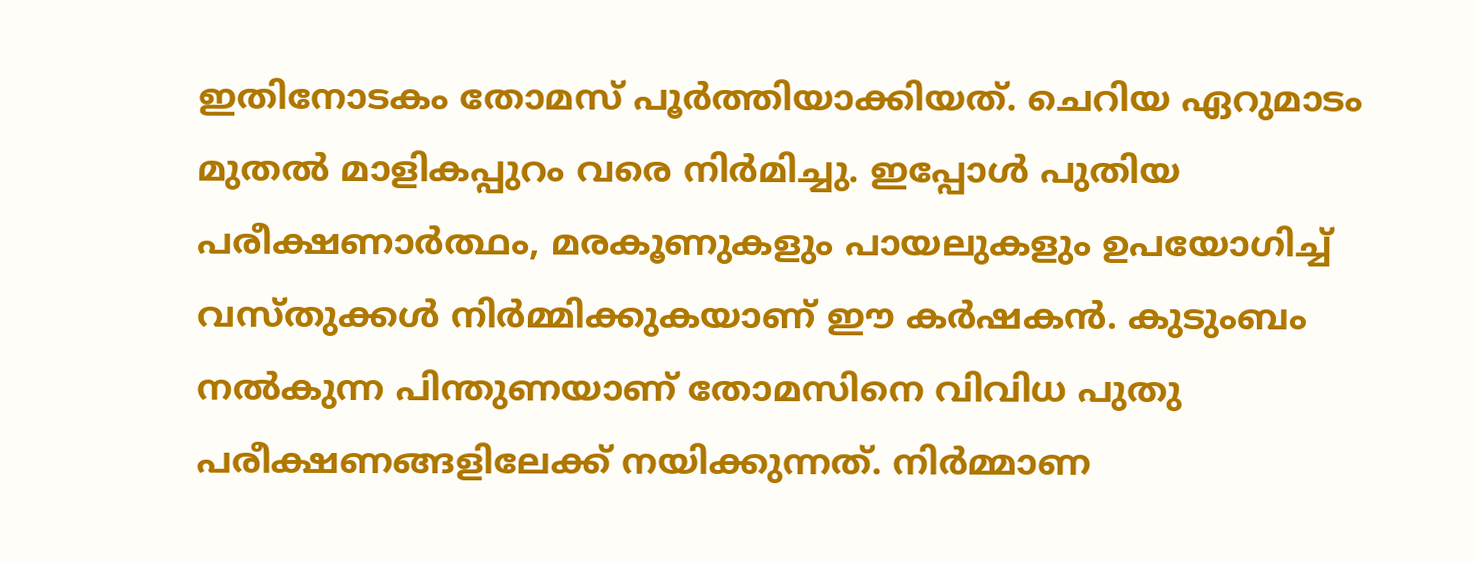ഇതിനോടകം തോമസ് പൂർത്തിയാക്കിയത്. ചെറിയ ഏറുമാടം മുതൽ മാളികപ്പുറം വരെ നിർമിച്ചു. ഇപ്പോൾ പുതിയ പരീക്ഷണാർത്ഥം, മരകൂണുകളും പായലുകളും ഉപയോഗിച്ച് വസ്തുക്കൾ നിർമ്മിക്കുകയാണ് ഈ കർഷകൻ. കുടുംബം നൽകുന്ന പിന്തുണയാണ് തോമസിനെ വിവിധ പുതു പരീക്ഷണങ്ങളിലേക്ക് നയിക്കുന്നത്. നിർമ്മാണ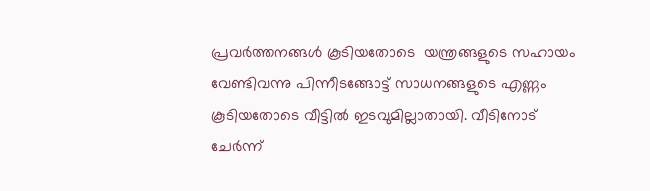പ്രവർത്തനങ്ങൾ കൂടിയതോടെ  യന്ത്രങ്ങളുടെ സഹായം വേണ്ടിവന്നു പിന്നീടങ്ങോട്ട് സാധനങ്ങളുടെ എണ്ണം കൂടിയതോടെ വീട്ടിൽ ഇടവുമില്ലാതായി. വീടിനോട് ചേർന്ന്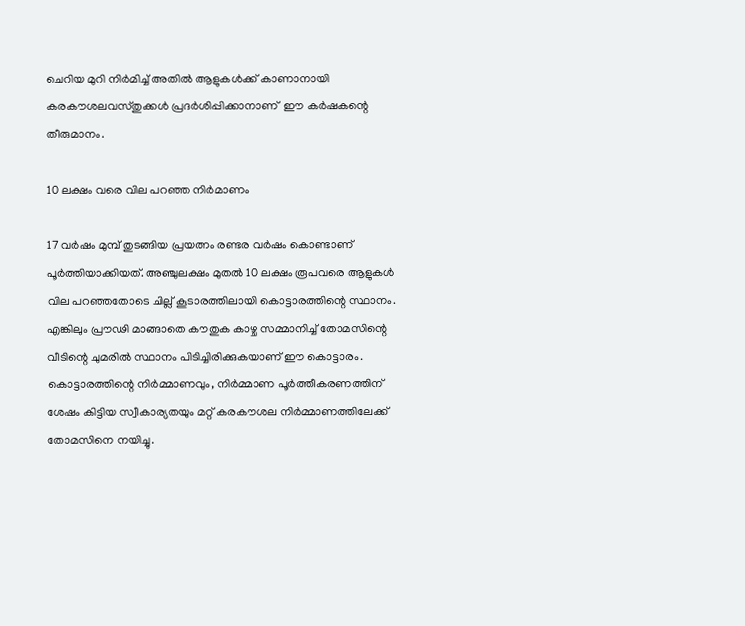ചെറിയ മുറി നിർമിച്ച് അതിൽ ആളുകൾക്ക് കാണാനായി കരകൗശലവസ്തുക്കൾ പ്രദർശിപ്പിക്കാനാണ്  ഈ കർഷകന്റെ തീരുമാനം.

10 ലക്ഷം വരെ വില പറഞ്ഞ നിർമാണം

17 വർഷം മുമ്പ് തുടങ്ങിയ പ്രയത്നം രണ്ടര വർഷം കൊണ്ടാണ് പൂർത്തിയാക്കിയത്. അഞ്ചുലക്ഷം മുതൽ 10 ലക്ഷം രൂപവരെ ആളുകൾ വില പറഞ്ഞതോടെ ചില്ല് കൂടാരത്തിലായി കൊട്ടാരത്തിന്റെ സ്ഥാനം. എങ്കിലും പ്രൗഢി മാങ്ങാതെ കൗതുക കാഴ്ച സമ്മാനിച്ച് തോമസിന്റെ വീടിന്റെ ചുമരിൽ സ്ഥാനം പിടിച്ചിരിക്കുകയാണ് ഈ കൊട്ടാരം. കൊട്ടാരത്തിന്റെ നിർമ്മാണവും, നിർമ്മാണ പൂർത്തീകരണത്തിന് ശേഷം കിട്ടിയ സ്വീകാര്യതയും മറ്റ് കരകൗശല നിർമ്മാണത്തിലേക്ക് തോമസിനെ നയിച്ചു.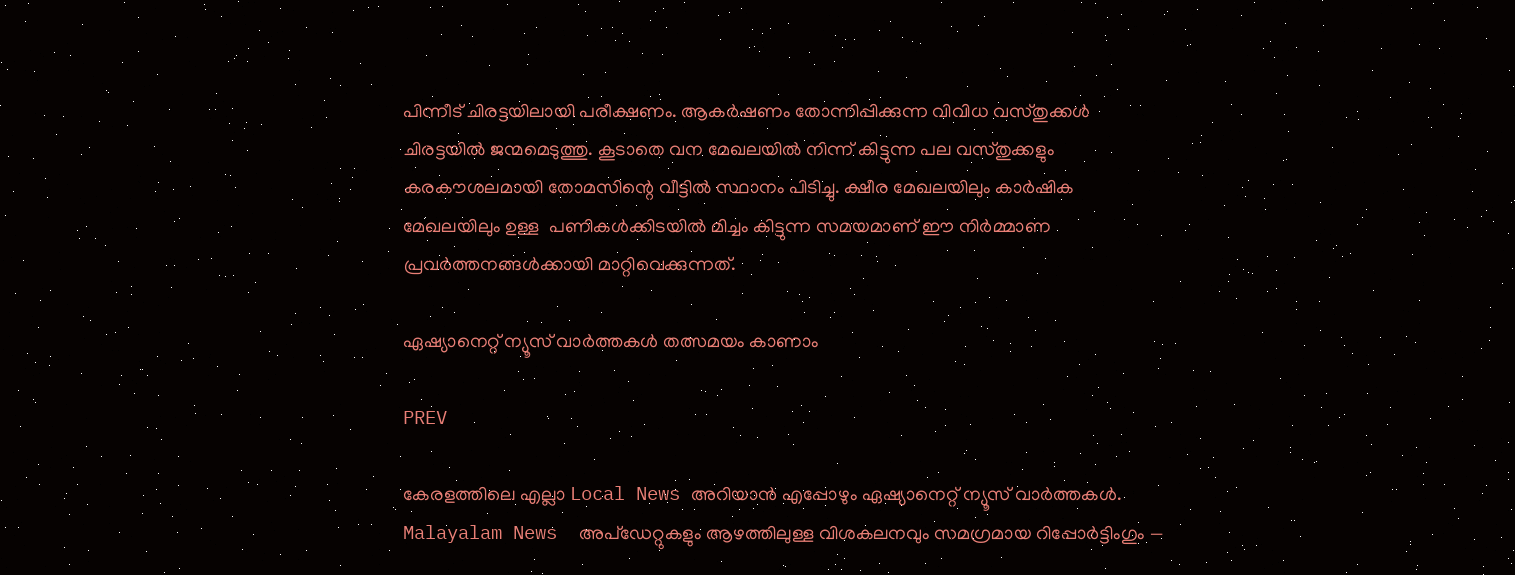പിന്നീട് ചിരട്ടയിലായി പരീക്ഷണം. ആകർഷണം തോന്നിപ്പിക്കുന്ന വിവിധ വസ്തുക്കൾ ചിരട്ടയിൽ ജന്മമെടുത്തു. കൂടാതെ വന മേഖലയിൽ നിന്ന് കിട്ടുന്ന പല വസ്തുക്കളും കരകൗശലമായി തോമസിന്റെ വീട്ടിൽ സ്ഥാനം പിടിച്ചു. ക്ഷീര മേഖലയിലും കാർഷിക മേഖലയിലും ഉള്ള  പണികൾക്കിടയിൽ മിച്ചം കിട്ടുന്ന സമയമാണ് ഈ നിർമ്മാണ പ്രവർത്തനങ്ങൾക്കായി മാറ്റിവെക്കുന്നത്.

ഏഷ്യാനെറ്റ് ന്യൂസ് വാർത്തകൾ തത്സമയം കാണാം

PREV

കേരളത്തിലെ എല്ലാ Local News അറിയാൻ എപ്പോഴും ഏഷ്യാനെറ്റ് ന്യൂസ് വാർത്തകൾ. Malayalam News  അപ്‌ഡേറ്റുകളും ആഴത്തിലുള്ള വിശകലനവും സമഗ്രമായ റിപ്പോർട്ടിംഗും —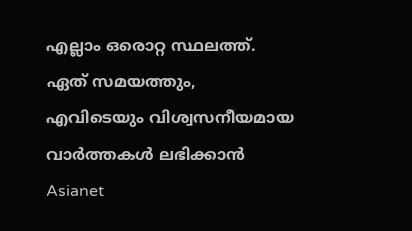എല്ലാം ഒരൊറ്റ സ്ഥലത്ത്. ഏത് സമയത്തും, എവിടെയും വിശ്വസനീയമായ വാർത്തകൾ ലഭിക്കാൻ Asianet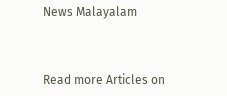News Malayalam



Read more Articles on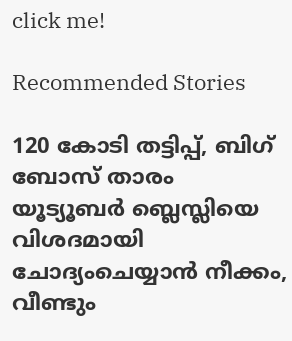click me!

Recommended Stories

120 കോടി തട്ടിപ്പ്, ബിഗ് ബോസ് താരം യൂട്യൂബർ ബ്ലെസ്ലിയെ വിശദമായി ചോദ്യംചെയ്യാൻ നീക്കം, വീണ്ടും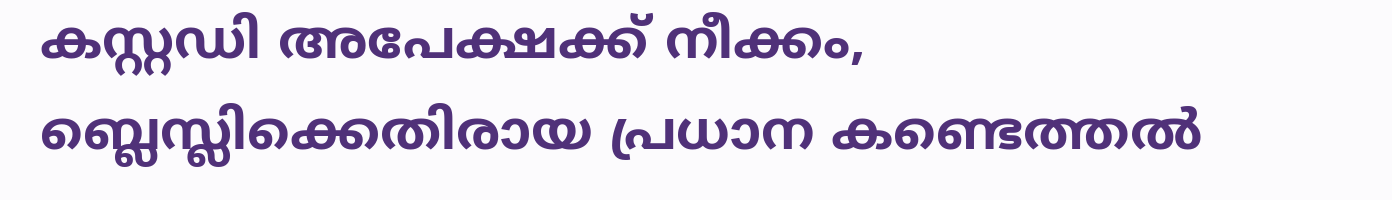കസ്റ്റഡി അപേക്ഷക്ക് നീക്കം, ബ്ലെസ്ലിക്കെതിരായ പ്രധാന കണ്ടെത്തൽ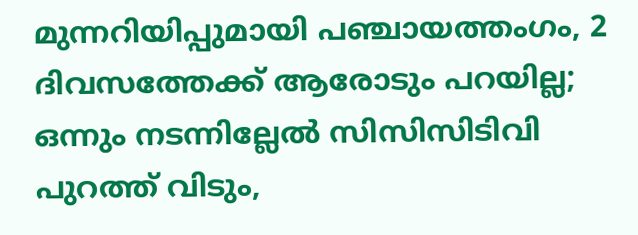മുന്നറിയിപ്പുമായി പഞ്ചായത്തംഗം, 2 ദിവസത്തേക്ക് ആരോടും പറയില്ല; ഒന്നും നടന്നില്ലേൽ സിസിസിടിവി പുറത്ത് വിടും,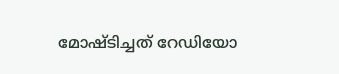മോഷ്ടിച്ചത് റേഡിയോ